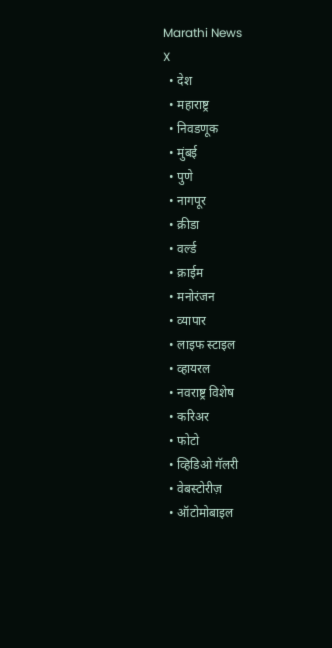Marathi News
X
  • देश
  • महाराष्ट्र
  • निवडणूक
  • मुंबई
  • पुणे
  • नागपूर
  • क्रीडा
  • वर्ल्ड
  • क्राईम
  • मनोरंजन
  • व्यापार
  • लाइफ स्टाइल
  • व्हायरल
  • नवराष्ट्र विशेष
  • करिअर
  • फोटो
  • व्हिडिओ गॅलरी
  • वेबस्टोरीज़
  • ऑटोमोबाइल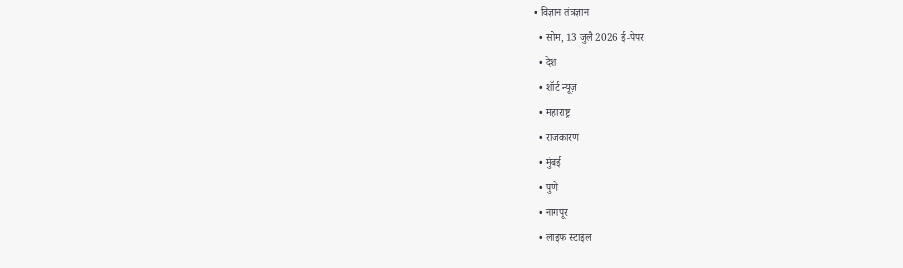• विज्ञान तंत्रज्ञान
  • सोम, 13 जुलै 2026 ई-पेपर
  • देश
  • शॉर्ट न्यूज़
  • महाराष्ट्र
  • राजकारण
  • मुंबई
  • पुणे
  • नागपूर
  • लाइफ स्टाइल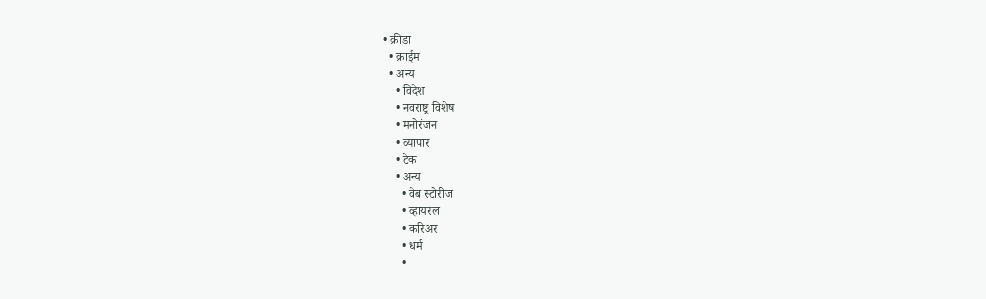• क्रीडा
  • क्राईम
  • अन्य
    • विदेश
    • नवराष्ट्र विशेष
    • मनोरंजन
    • व्यापार
    • टेक
    • अन्य
      • वेब स्टोरीज
      • व्हायरल
      • करिअर
      • धर्म
      •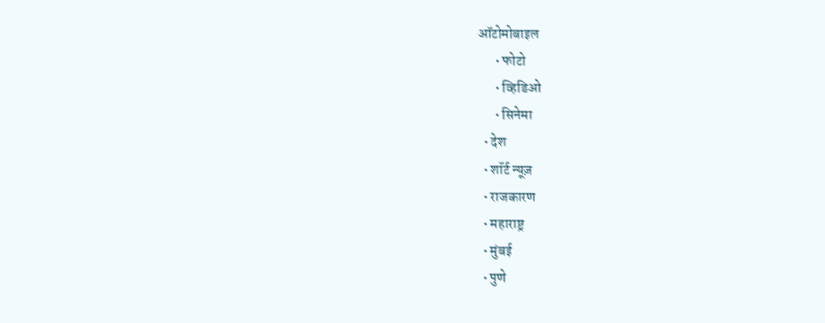ऑटोमोबाइल
      • फोटो
      • व्हिडिओ
      • सिनेमा
  • देश
  • शॉर्ट न्यूज़
  • राजकारण
  • महाराष्ट्र
  • मुंबई
  • पुणे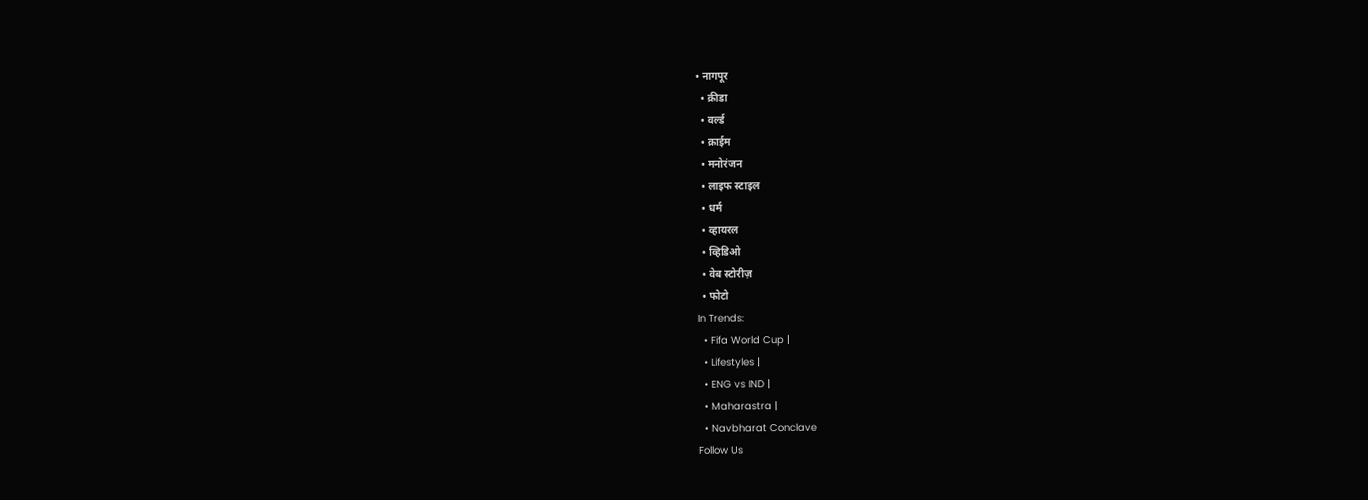• नागपूर
  • क्रीडा
  • वर्ल्ड
  • क्राईम
  • मनोरंजन
  • लाइफ स्टाइल
  • धर्म
  • व्हायरल
  • व्हिडिओ
  • वेब स्टोरीज़
  • फोटो
In Trends:
  • Fifa World Cup |
  • Lifestyles |
  • ENG vs IND |
  • Maharastra |
  • Navbharat Conclave
Follow Us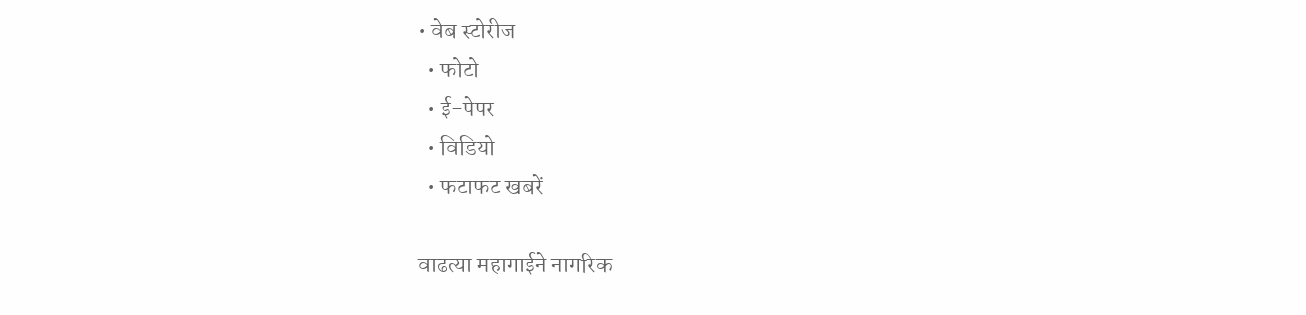• वेब स्टोरीज
  • फोटो
  • ई-पेपर
  • विडियो
  • फटाफट खबरें

वाढत्या महागाईने नागरिक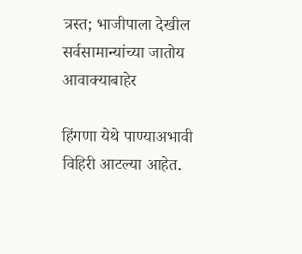त्रस्त; भाजीपाला देखील सर्वसामान्यांच्या जातोय आवाक्याबाहेर

हिंगणा येथे पाण्याअभावी विहिरी आटल्या आहेत.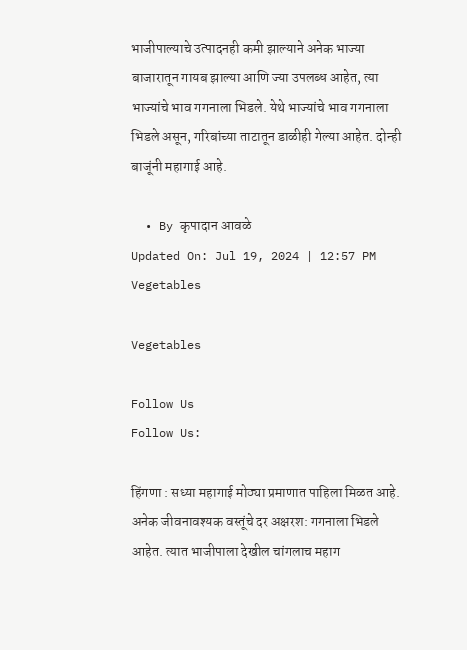भाजीपाल्याचे उत्पादनही कमी झाल्याने अनेक भाज्या बाजारातून गायब झाल्या आणि ज्या उपलब्ध आहेत, त्या भाज्यांचे भाव गगनाला भिडले. येथे भाज्यांचे भाव गगनाला भिडले असून, गरिबांच्या ताटातून डाळीही गेल्या आहेत. दोन्ही बाजूंनी महागाई आहे.

  • By कृपादान आवळे
Updated On: Jul 19, 2024 | 12:57 PM
Vegetables

Vegetables

Follow Us
Follow Us:

हिंगणा : सध्या महागाई मोठ्या प्रमाणात पाहिला मिळत आहे. अनेक जीवनावश्यक वस्तूंचे दर अक्षरश: गगनाला भिडले आहेत. त्यात भाजीपाला देखील चांगलाच महाग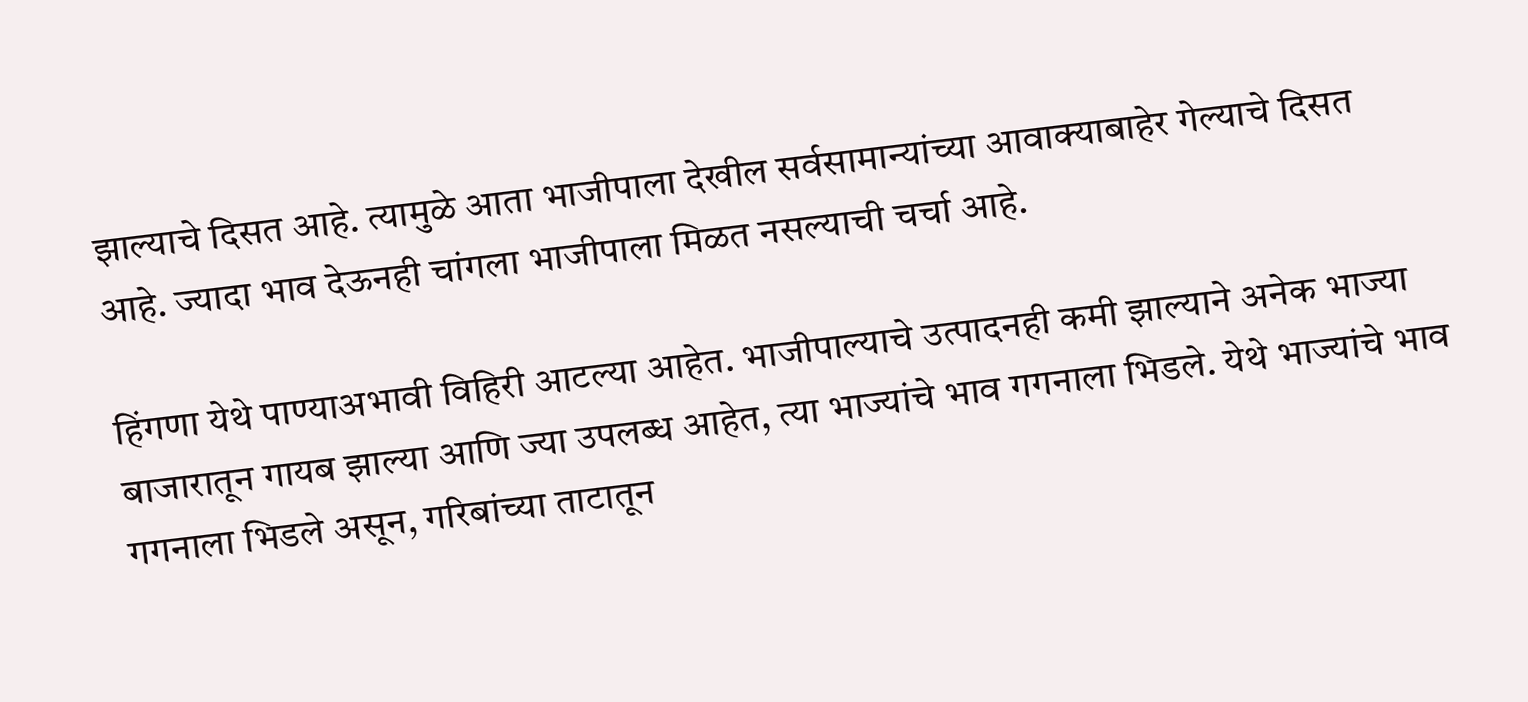झाल्याचे दिसत आहे. त्यामुळे आता भाजीपाला देखील सर्वसामान्यांच्या आवाक्याबाहेर गेल्याचे दिसत आहे. ज्यादा भाव देऊनही चांगला भाजीपाला मिळत नसल्याची चर्चा आहे.

हिंगणा येथे पाण्याअभावी विहिरी आटल्या आहेत. भाजीपाल्याचे उत्पादनही कमी झाल्याने अनेक भाज्या बाजारातून गायब झाल्या आणि ज्या उपलब्ध आहेत, त्या भाज्यांचे भाव गगनाला भिडले. येथे भाज्यांचे भाव गगनाला भिडले असून, गरिबांच्या ताटातून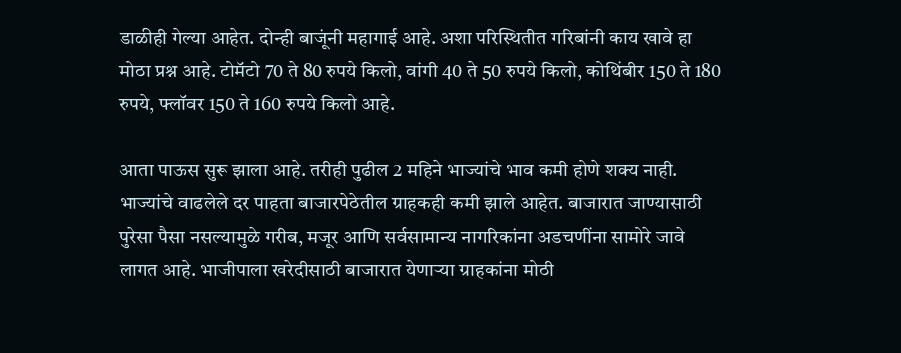डाळीही गेल्या आहेत. दोन्ही बाजूंनी महागाई आहे. अशा परिस्थितीत गरिबांनी काय खावे हा मोठा प्रश्न आहे. टोमॅटो 70 ते 80 रुपये किलो, वांगी 40 ते 50 रुपये किलो, कोथिंबीर 150 ते 180 रुपये, फ्लॉवर 150 ते 160 रुपये किलो आहे.

आता पाऊस सुरू झाला आहे. तरीही पुढील 2 महिने भाज्यांचे भाव कमी होणे शक्य नाही. भाज्यांचे वाढलेले दर पाहता बाजारपेठेतील ग्राहकही कमी झाले आहेत. बाजारात जाण्यासाठी पुरेसा पैसा नसल्यामुळे गरीब, मजूर आणि सर्वसामान्य नागरिकांना अडचणींना सामोरे जावे लागत आहे. भाजीपाला खरेदीसाठी बाजारात येणाऱ्या ग्राहकांना मोठी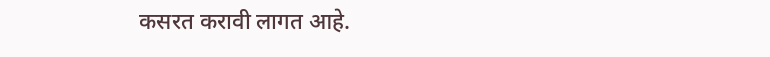कसरत करावी लागत आहे.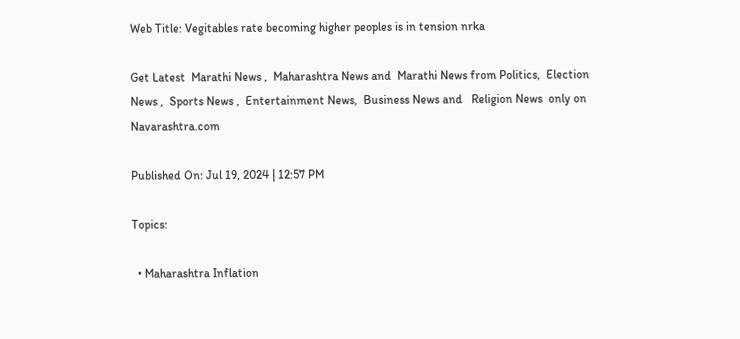Web Title: Vegitables rate becoming higher peoples is in tension nrka

Get Latest  Marathi News ,  Maharashtra News and  Marathi News from Politics,  Election News ,  Sports News ,  Entertainment News,  Business News and   Religion News  only on Navarashtra.com

Published On: Jul 19, 2024 | 12:57 PM

Topics:

  • Maharashtra Inflation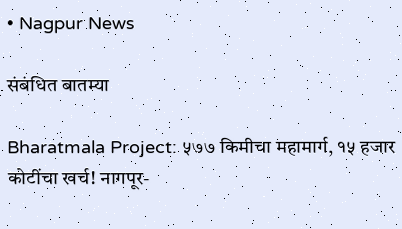• Nagpur News

संबंधित बातम्या

Bharatmala Project: ५७७ किमीचा महामार्ग, १५ हजार कोटींचा खर्च! नागपूर-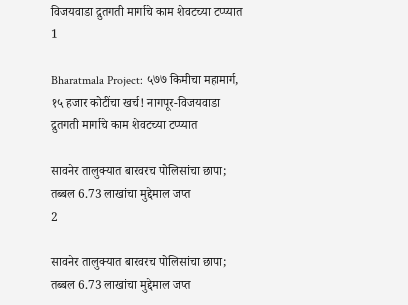विजयवाडा द्रुतगती मार्गाचे काम शेवटच्या टप्प्यात
1

Bharatmala Project: ५७७ किमीचा महामार्ग, १५ हजार कोटींचा खर्च! नागपूर-विजयवाडा द्रुतगती मार्गाचे काम शेवटच्या टप्प्यात

सावनेर तालुक्यात बारवरच पोलिसांचा छापा; तब्बल 6.73 लाखांचा मुद्देमाल जप्त
2

सावनेर तालुक्यात बारवरच पोलिसांचा छापा; तब्बल 6.73 लाखांचा मुद्देमाल जप्त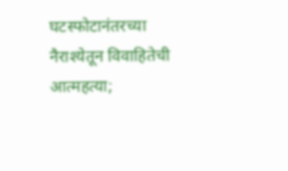घटस्फोटानंतरच्या नैराश्येतून विवाहितेची आत्महत्या;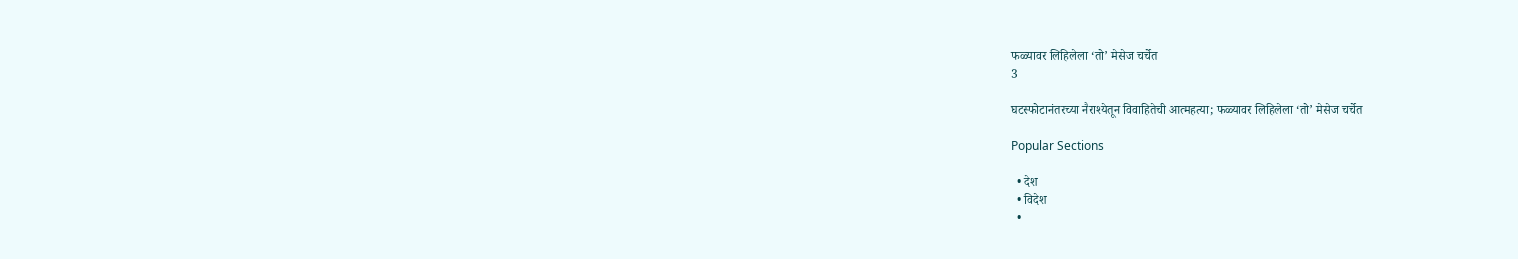फळ्यावर लिहिलेला ‘तो’ मेसेज चर्चेत
3

घटस्फोटानंतरच्या नैराश्येतून विवाहितेची आत्महत्या; फळ्यावर लिहिलेला ‘तो’ मेसेज चर्चेत

Popular Sections

  • देश
  • विदेश
  •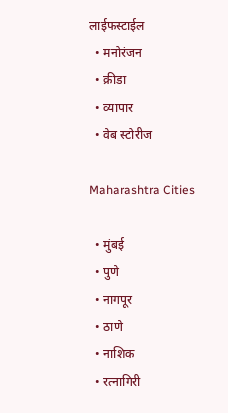लाईफस्टाईल
  • मनोरंजन
  • क्रीडा
  • व्यापार
  • वेब स्टोरीज

Maharashtra Cities

  • मुंबई
  • पुणे
  • नागपूर
  • ठाणे
  • नाशिक
  • रत्नागिरी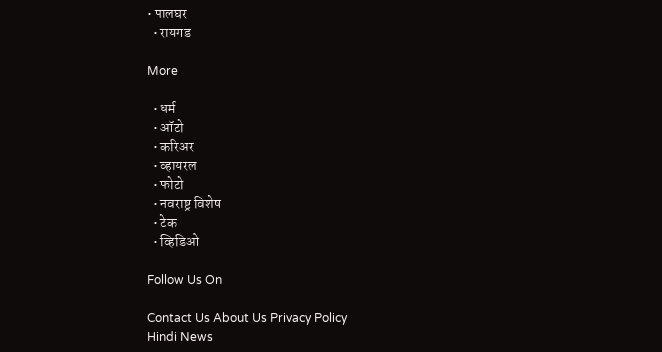• पालघर
  • रायगड

More

  • धर्म
  • ऑटो
  • करिअर
  • व्हायरल
  • फोटो
  • नवराष्ट्र विशेष
  • टेक
  • व्हिडिओ

Follow Us On

Contact Us About Us Privacy Policy
Hindi News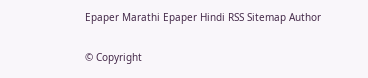Epaper Marathi Epaper Hindi RSS Sitemap Author

© Copyright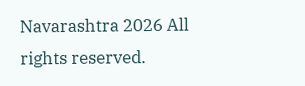Navarashtra 2026 All rights reserved.